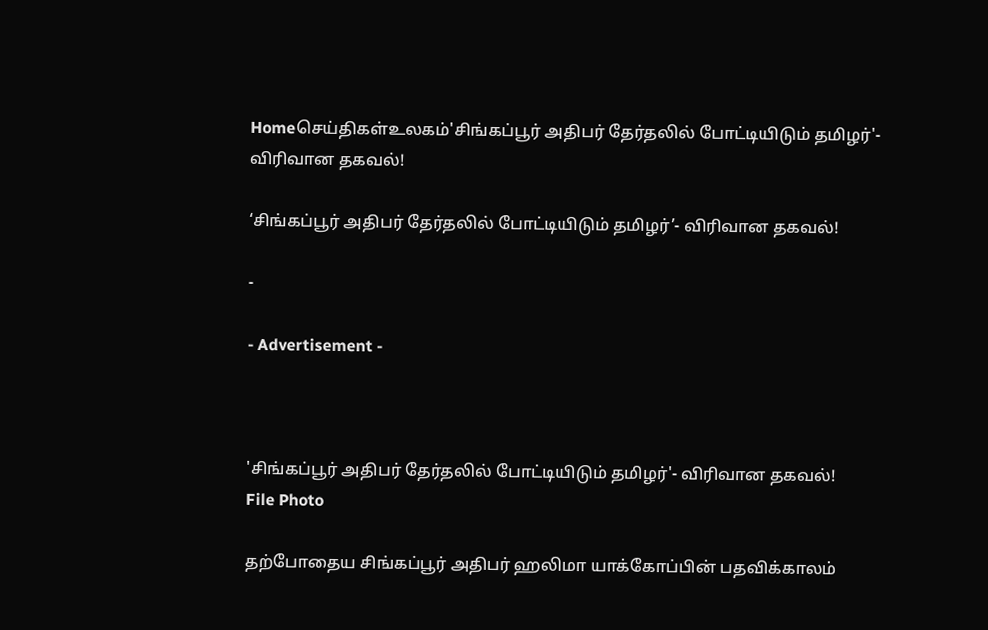Homeசெய்திகள்உலகம்'சிங்கப்பூர் அதிபர் தேர்தலில் போட்டியிடும் தமிழர்'- விரிவான தகவல்!

‘சிங்கப்பூர் அதிபர் தேர்தலில் போட்டியிடும் தமிழர்’- விரிவான தகவல்!

-

- Advertisement -



'சிங்கப்பூர் அதிபர் தேர்தலில் போட்டியிடும் தமிழர்'- விரிவான தகவல்!
File Photo

தற்போதைய சிங்கப்பூர் அதிபர் ஹலிமா யாக்கோப்பின் பதவிக்காலம்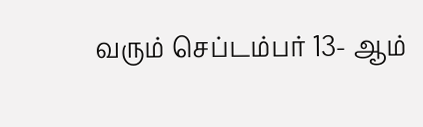வரும் செப்டம்பர் 13- ஆம்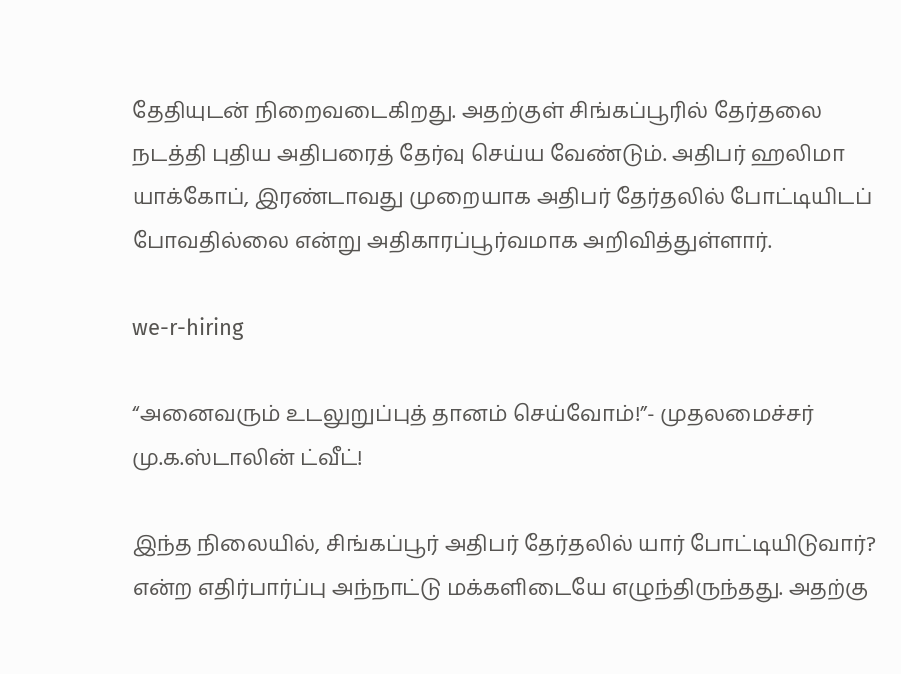தேதியுடன் நிறைவடைகிறது. அதற்குள் சிங்கப்பூரில் தேர்தலை நடத்தி புதிய அதிபரைத் தேர்வு செய்ய வேண்டும். அதிபர் ஹலிமா யாக்கோப், இரண்டாவது முறையாக அதிபர் தேர்தலில் போட்டியிடப் போவதில்லை என்று அதிகாரப்பூர்வமாக அறிவித்துள்ளார்.

we-r-hiring

“அனைவரும் உடலுறுப்புத் தானம் செய்வோம்!”- முதலமைச்சர் மு.க.ஸ்டாலின் ட்வீட்!

இந்த நிலையில், சிங்கப்பூர் அதிபர் தேர்தலில் யார் போட்டியிடுவார்? என்ற எதிர்பார்ப்பு அந்நாட்டு மக்களிடையே எழுந்திருந்தது. அதற்கு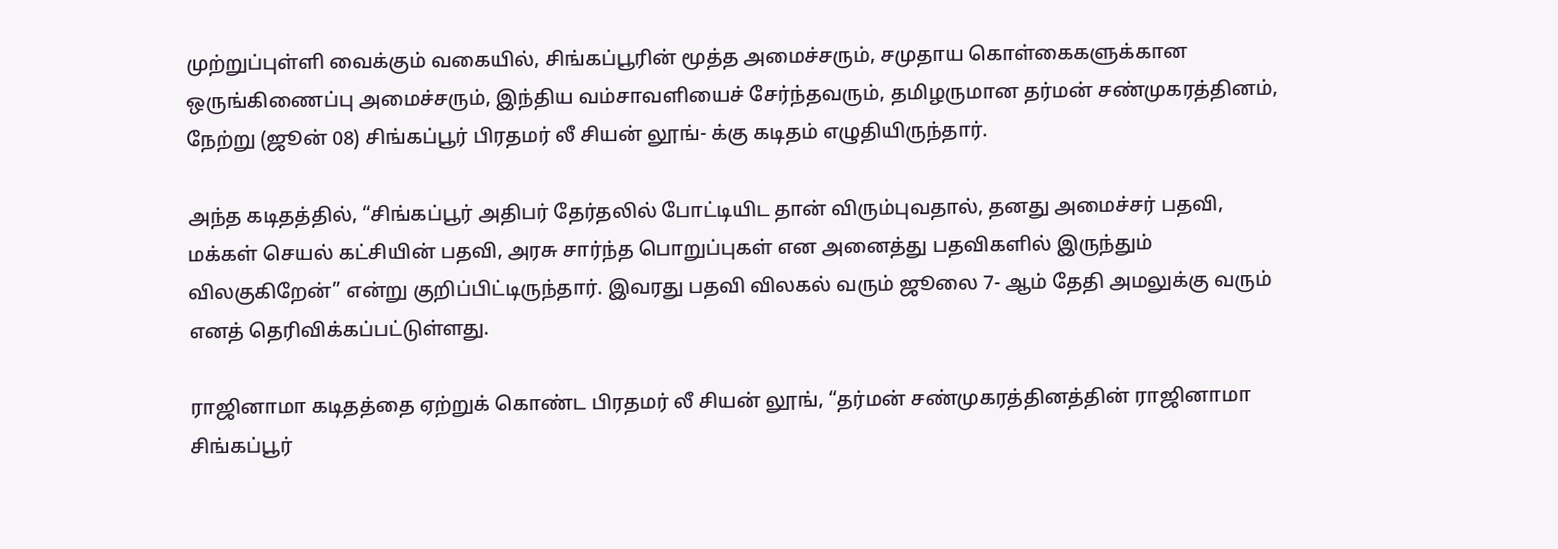முற்றுப்புள்ளி வைக்கும் வகையில், சிங்கப்பூரின் மூத்த அமைச்சரும், சமுதாய கொள்கைகளுக்கான ஒருங்கிணைப்பு அமைச்சரும், இந்திய வம்சாவளியைச் சேர்ந்தவரும், தமிழருமான தர்மன் சண்முகரத்தினம், நேற்று (ஜூன் 08) சிங்கப்பூர் பிரதமர் லீ சியன் லூங்- க்கு கடிதம் எழுதியிருந்தார்.

அந்த கடிதத்தில், “சிங்கப்பூர் அதிபர் தேர்தலில் போட்டியிட தான் விரும்புவதால், தனது அமைச்சர் பதவி, மக்கள் செயல் கட்சியின் பதவி, அரசு சார்ந்த பொறுப்புகள் என அனைத்து பதவிகளில் இருந்தும் விலகுகிறேன்” என்று குறிப்பிட்டிருந்தார். இவரது பதவி விலகல் வரும் ஜூலை 7- ஆம் தேதி அமலுக்கு வரும் எனத் தெரிவிக்கப்பட்டுள்ளது.

ராஜினாமா கடிதத்தை ஏற்றுக் கொண்ட பிரதமர் லீ சியன் லூங், “தர்மன் சண்முகரத்தினத்தின் ராஜினாமா சிங்கப்பூர்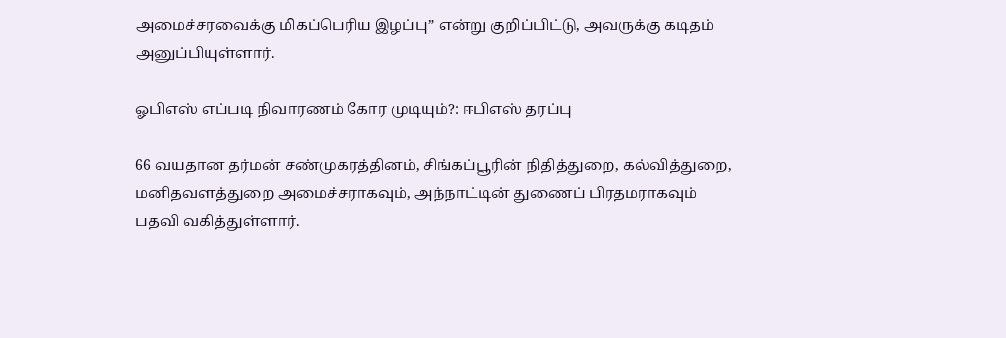அமைச்சரவைக்கு மிகப்பெரிய இழப்பு” என்று குறிப்பிட்டு, அவருக்கு கடிதம் அனுப்பியுள்ளார்.

ஓபிஎஸ் எப்படி நிவாரணம் கோர முடியும்?: ஈபிஎஸ் தரப்பு

66 வயதான தர்மன் சண்முகரத்தினம், சிங்கப்பூரின் நிதித்துறை, கல்வித்துறை, மனிதவளத்துறை அமைச்சராகவும், அந்நாட்டின் துணைப் பிரதமராகவும் பதவி வகித்துள்ளார்.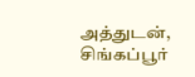அத்துடன், சிங்கப்பூர்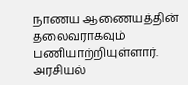நாணய ஆணையத்தின் தலைவராகவும் பணியாற்றியுள்ளார். அரசியல்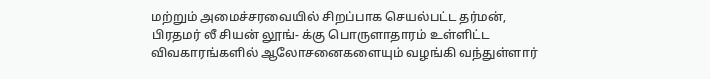மற்றும் அமைச்சரவையில் சிறப்பாக செயல்பட்ட தர்மன், பிரதமர் லீ சியன் லூங்- க்கு பொருளாதாரம் உள்ளிட்ட விவகாரங்களில் ஆலோசனைகளையும் வழங்கி வந்துள்ளார்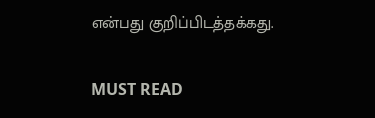என்பது குறிப்பிடத்தக்கது.

MUST READ